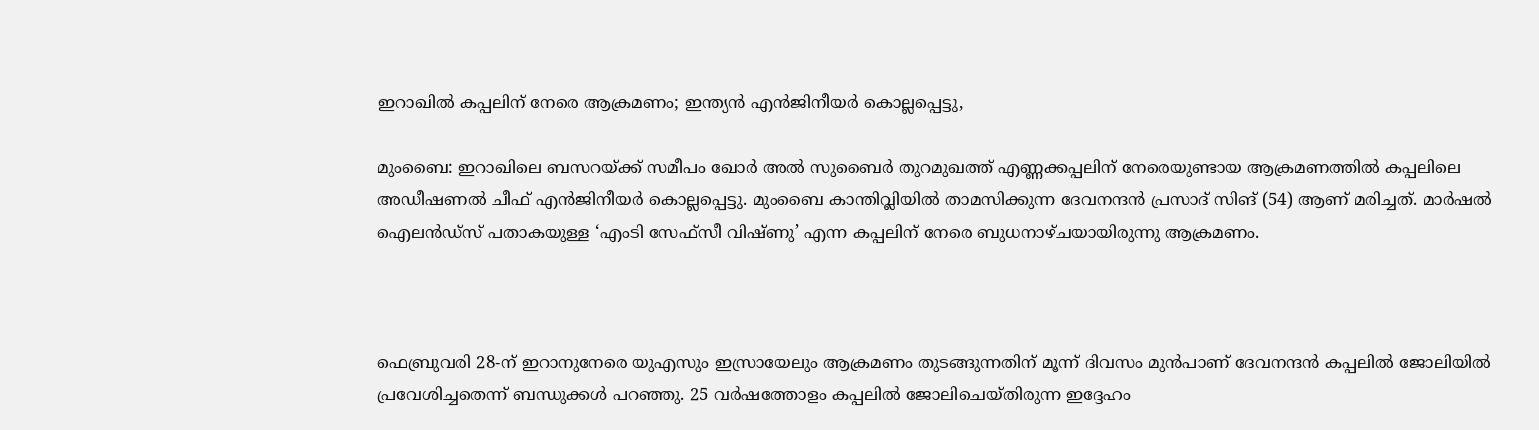ഇറാഖിൽ കപ്പലിന് നേരെ ആക്രമണം; ഇന്ത്യൻ എൻജിനീയർ കൊല്ലപ്പെട്ടു,

മുംബൈ: ഇറാഖിലെ ബസറയ്ക്ക് സമീപം ഖോർ അൽ സുബൈർ തുറമുഖത്ത് എണ്ണക്കപ്പലിന് നേരെയുണ്ടായ ആക്രമണത്തിൽ കപ്പലിലെ അഡീഷണൽ ചീഫ് എൻജിനീയർ കൊല്ലപ്പെട്ടു. മുംബൈ കാന്തിവ്ലിയിൽ താമസിക്കുന്ന ദേവനന്ദൻ പ്രസാദ് സിങ് (54) ആണ് മരിച്ചത്. മാർഷൽ ഐലൻഡ്‌സ് പതാകയുള്ള ‘എംടി സേഫ്സീ വിഷ്ണു’ എന്ന കപ്പലിന് നേരെ ബുധനാഴ്ച‌യായിരുന്നു ആക്രമണം.



ഫെബ്രുവരി 28-ന് ഇറാനുനേരെ യുഎസും ഇസ്രായേലും ആക്രമണം തുടങ്ങുന്നതിന് മൂന്ന് ദിവസം മുൻപാണ് ദേവനന്ദൻ കപ്പലിൽ ജോലിയിൽ പ്രവേശിച്ചതെന്ന് ബന്ധുക്കൾ പറഞ്ഞു. 25 വർഷത്തോളം കപ്പലിൽ ജോലിചെയ്തിരുന്ന ഇദ്ദേഹം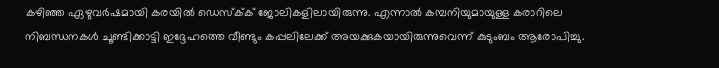കഴിഞ്ഞ ഏഴുവർഷമായി കരയിൽ ഡെസ്ക്‌ക് ജോലികളിലായിരുന്നു. എന്നാൽ കമ്പനിയുമായുള്ള കരാറിലെ നിബന്ധനകൾ ചൂണ്ടിക്കാട്ടി ഇദ്ദേഹത്തെ വീണ്ടും കപ്പലിലേക്ക് അയക്കുകയായിരുന്നുവെന്ന് കുടുംബം ആരോപിച്ചു.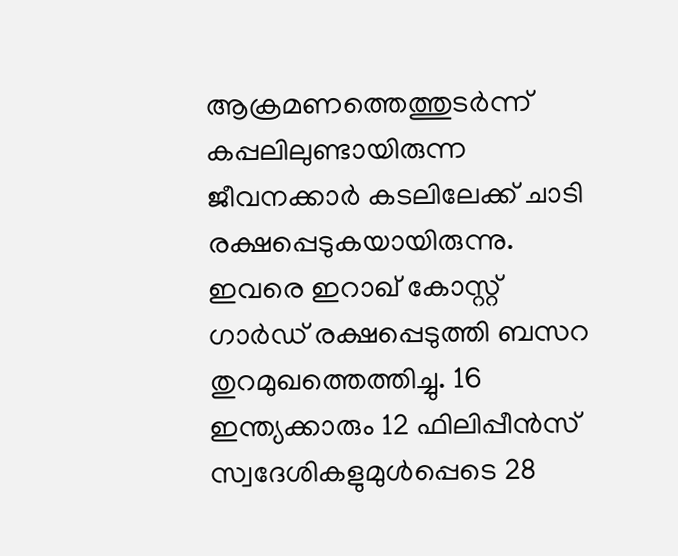ആക്രമണത്തെത്തുടർന്ന് കപ്പലിലുണ്ടായിരുന്ന ജീവനക്കാർ കടലിലേക്ക് ചാടി രക്ഷപ്പെടുകയായിരുന്നു. ഇവരെ ഇറാഖ് കോസ്റ്റ് ഗാർഡ് രക്ഷപ്പെടുത്തി ബസറ തുറമുഖത്തെത്തിച്ചു. 16 ഇന്ത്യക്കാരും 12 ഫിലിപ്പീൻസ് സ്വദേശികളുമുൾപ്പെടെ 28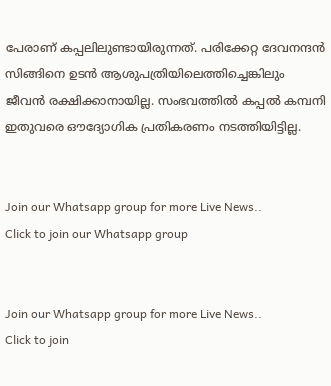പേരാണ് കപ്പലിലുണ്ടായിരുന്നത്. പരിക്കേറ്റ ദേവനന്ദൻ സിങ്ങിനെ ഉടൻ ആശുപത്രിയിലെത്തിച്ചെങ്കിലും ജീവൻ രക്ഷിക്കാനായില്ല. സംഭവത്തിൽ കപ്പൽ കമ്പനി ഇതുവരെ ഔദ്യോഗിക പ്രതികരണം നടത്തിയിട്ടില്ല.


Join our Whatsapp group for more Live News..
Click to join our Whatsapp group


Join our Whatsapp group for more Live News..
Click to join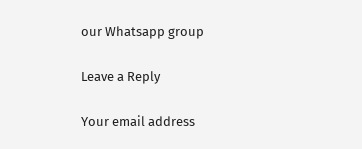our Whatsapp group

Leave a Reply

Your email address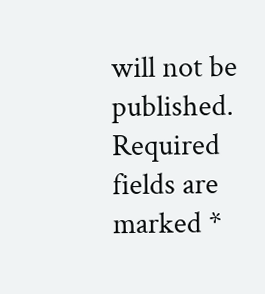will not be published. Required fields are marked *